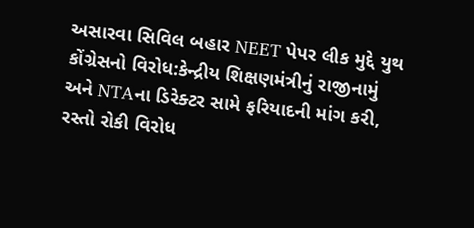અસારવા સિવિલ બહાર NEET પેપર લીક મુદ્દે યુથ કોંગ્રેસનો વિરોધ:કેન્દ્રીય શિક્ષણમંત્રીનું રાજીનામું અને NTAના ડિરેક્ટર સામે ફરિયાદની માંગ કરી, રસ્તો રોકી વિરોધ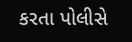કરતા પોલીસે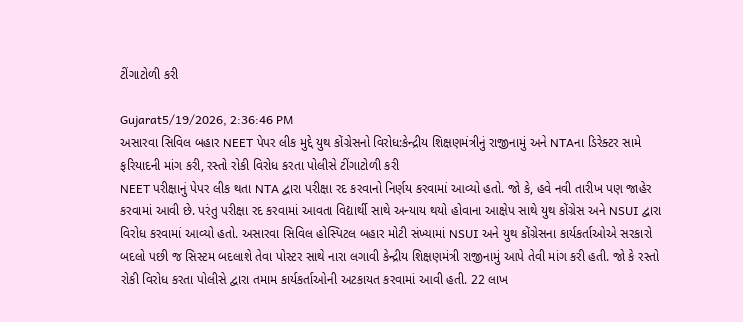ટીંગાટોળી કરી

Gujarat5/19/2026, 2:36:46 PM
અસારવા સિવિલ બહાર NEET પેપર લીક મુદ્દે યુથ કોંગ્રેસનો વિરોધ:કેન્દ્રીય શિક્ષણમંત્રીનું રાજીનામું અને NTAના ડિરેક્ટર સામે ફરિયાદની માંગ કરી, રસ્તો રોકી વિરોધ કરતા પોલીસે ટીંગાટોળી કરી
NEET પરીક્ષાનું પેપર લીક થતા NTA દ્વારા પરીક્ષા રદ કરવાનો નિર્ણય કરવામાં આવ્યો હતો. જો કે, હવે નવી તારીખ પણ જાહેર કરવામાં આવી છે. પરંતુ પરીક્ષા રદ કરવામાં આવતા વિદ્યાર્થી સાથે અન્યાય થયો હોવાના આક્ષેપ સાથે યુથ કોંગ્રેસ અને NSUI દ્વારા વિરોધ કરવામાં આવ્યો હતો. અસારવા સિવિલ હોસ્પિટલ બહાર મોટી સંખ્યામાં NSUI અને યુથ કોંગ્રેસના કાર્યકર્તાઓએ સરકારો બદલો પછી જ સિસ્ટમ બદલાશે તેવા પોસ્ટર સાથે નારા લગાવી કેન્દ્રીય શિક્ષણમંત્રી રાજીનામું આપે તેવી માંગ કરી હતી. જો કે રસ્તો રોકી વિરોધ કરતા પોલીસે દ્વારા તમામ કાર્યકર્તાઓની અટકાયત કરવામાં આવી હતી. 22 લાખ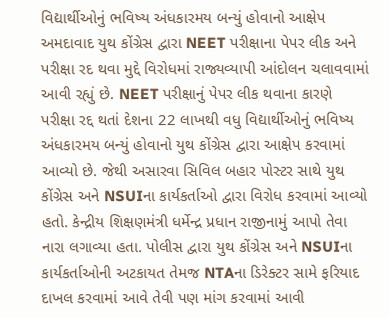વિદ્યાર્થીઓનું ભવિષ્ય અંધકારમય બન્યું હોવાનો આક્ષેપ અમદાવાદ યુથ કોંગ્રેસ દ્વારા NEET પરીક્ષાના પેપર લીક અને પરીક્ષા રદ થવા મુદ્દે વિરોધમાં રાજ્યવ્યાપી આંદોલન ચલાવવામાં આવી રહ્યું છે. NEET પરીક્ષાનું પેપર લીક થવાના કારણે પરીક્ષા રદ્દ થતાં દેશના 22 લાખથી વધુ વિદ્યાર્થીઓનું ભવિષ્ય અંધકારમય બન્યું હોવાનો યુથ કોંગ્રેસ દ્વારા આક્ષેપ કરવામાં આવ્યો છે. જેથી અસારવા સિવિલ બહાર પોસ્ટર સાથે યુથ કોંગ્રેસ અને NSUIના કાર્યકર્તાઓ દ્વારા વિરોધ કરવામાં આવ્યો હતો. કેન્દ્રીય શિક્ષણમંત્રી ધર્મેન્દ્ર પ્રધાન રાજીનામું આપો તેવા નારા લગાવ્યા હતા. પોલીસ દ્વારા યુથ કોંગ્રેસ અને NSUIના કાર્યકર્તાઓની અટકાયત તેમજ NTAના ડિરેક્ટર સામે ફરિયાદ દાખલ કરવામાં આવે તેવી પણ માંગ કરવામાં આવી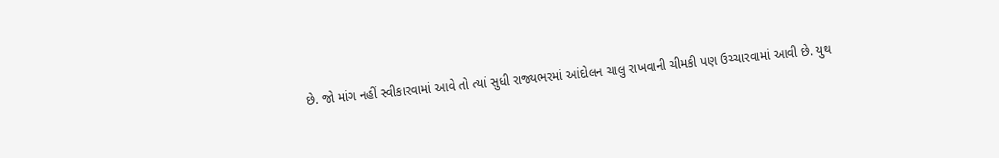છે. જો માંગ નહીં સ્વીકારવામાં આવે તો ત્યાં સુધી રાજ્યભરમાં આંદોલન ચાલુ રાખવાની ચીમકી પણ ઉચ્ચારવામાં આવી છે. યુથ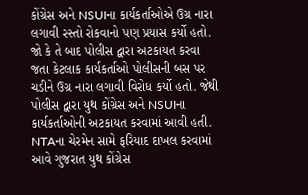કોંગ્રેસ અને NSUIના કાર્યકર્તાઓએ ઉગ્ર નારા લગાવી રસ્તો રોકવાનો પણ પ્રયાસ કર્યો હતો. જો કે તે બાદ પોલીસ દ્વારા અટકાયત કરવા જતા કેટલાક કાર્યકર્તાઓ પોલીસની બસ પર ચડીને ઉગ્ર નારા લગાવી વિરોધ કર્યો હતો. જેથી પોલીસ દ્વારા યુથ કોંગ્રેસ અને NSUIના કાર્યકર્તાઓની અટકાયત કરવામાં આવી હતી. NTAના ચેરમેન સામે ફરિયાદ દાખલ કરવામાં આવે ગુજરાત યુથ કોંગ્રેસ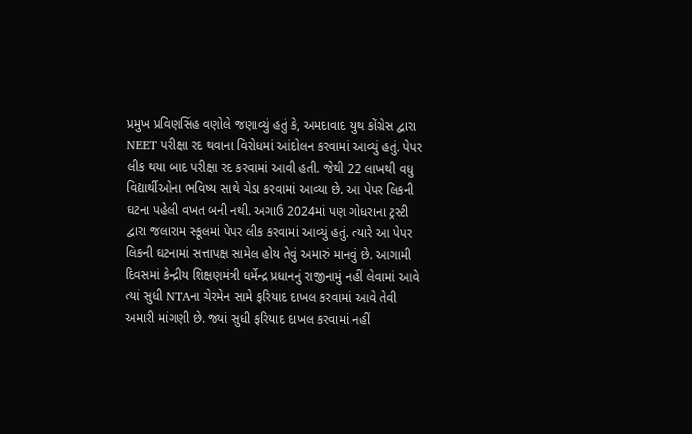પ્રમુખ પ્રવિણસિંહ વણોલે જણાવ્યું હતું કે, અમદાવાદ યુથ કોંગ્રેસ દ્વારા NEET પરીક્ષા રદ થવાના વિરોધમાં આંદોલન કરવામાં આવ્યું હતું. પેપર લીક થયા બાદ પરીક્ષા રદ કરવામાં આવી હતી. જેથી 22 લાખથી વધુ વિદ્યાર્થીઓના ભવિષ્ય સાથે ચેડા કરવામાં આવ્યા છે. આ પેપર લિકની ઘટના પહેલી વખત બની નથી. અગાઉ 2024માં પણ ગોધરાના ટ્રસ્ટી દ્વારા જલારામ સ્કૂલમાં પેપર લીક કરવામાં આવ્યું હતું. ત્યારે આ પેપર લિકની ઘટનામાં સત્તાપક્ષ સામેલ હોય તેવું અમારું માનવું છે. આગામી દિવસમાં કેન્દ્રીય શિક્ષણમંત્રી ધર્મેન્દ્ર પ્રધાનનું રાજીનામું નહીં લેવામાં આવે ત્યાં સુધી NTAના ચેરમેન સામે ફરિયાદ દાખલ કરવામાં આવે તેવી અમારી માંગણી છે. જ્યાં સુધી ફરિયાદ દાખલ કરવામાં નહીં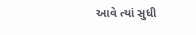આવે ત્યાં સુધી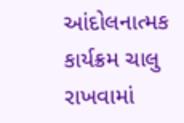આંદોલનાત્મક કાર્યક્રમ ચાલુ રાખવામાં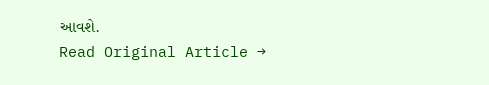આવશે.
Read Original Article →